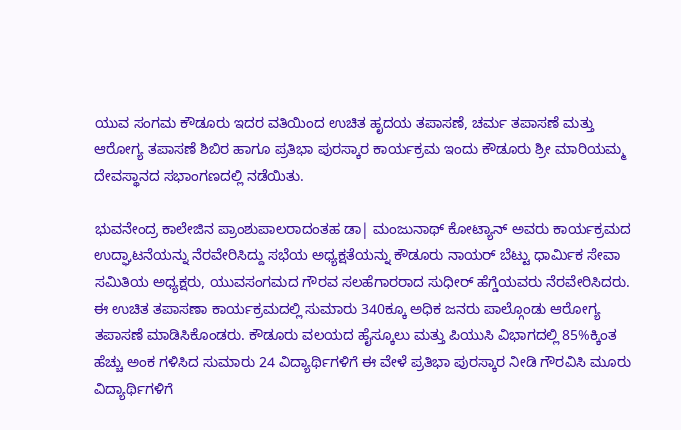ಯುವ ಸಂಗಮ ಕೌಡೂರು ಇದರ ವತಿಯಿಂದ ಉಚಿತ ಹೃದಯ ತಪಾಸಣೆ, ಚರ್ಮ ತಪಾಸಣೆ ಮತ್ತು ಆರೋಗ್ಯ ತಪಾಸಣೆ ಶಿಬಿರ ಹಾಗೂ ಪ್ರತಿಭಾ ಪುರಸ್ಕಾರ ಕಾರ್ಯಕ್ರಮ ಇಂದು ಕೌಡೂರು ಶ್ರೀ ಮಾರಿಯಮ್ಮ ದೇವಸ್ಥಾನದ ಸಭಾಂಗಣದಲ್ಲಿ ನಡೆಯಿತು.

ಭುವನೇಂದ್ರ ಕಾಲೇಜಿನ ಪ್ರಾಂಶುಪಾಲರಾದಂತಹ ಡಾ| ಮಂಜುನಾಥ್ ಕೋಟ್ಯಾನ್ ಅವರು ಕಾರ್ಯಕ್ರಮದ ಉದ್ಘಾಟನೆಯನ್ನು ನೆರವೇರಿಸಿದ್ದು ಸಭೆಯ ಅಧ್ಯಕ್ಷತೆಯನ್ನು ಕೌಡೂರು ನಾಯರ್ ಬೆಟ್ಟು ಧಾರ್ಮಿಕ ಸೇವಾ ಸಮಿತಿಯ ಅಧ್ಯಕ್ಷರು, ಯುವಸಂಗಮದ ಗೌರವ ಸಲಹೆಗಾರರಾದ ಸುಧೀರ್ ಹೆಗ್ಡೆಯವರು ನೆರವೇರಿಸಿದರು.
ಈ ಉಚಿತ ತಪಾಸಣಾ ಕಾರ್ಯಕ್ರಮದಲ್ಲಿ ಸುಮಾರು 340ಕ್ಕೂ ಅಧಿಕ ಜನರು ಪಾಲ್ಗೊಂಡು ಆರೋಗ್ಯ ತಪಾಸಣೆ ಮಾಡಿಸಿಕೊಂಡರು. ಕೌಡೂರು ವಲಯದ ಹೈಸ್ಕೂಲು ಮತ್ತು ಪಿಯುಸಿ ವಿಭಾಗದಲ್ಲಿ 85%ಕ್ಕಿಂತ ಹೆಚ್ಚು ಅಂಕ ಗಳಿಸಿದ ಸುಮಾರು 24 ವಿದ್ಯಾರ್ಥಿಗಳಿಗೆ ಈ ವೇಳೆ ಪ್ರತಿಭಾ ಪುರಸ್ಕಾರ ನೀಡಿ ಗೌರವಿಸಿ ಮೂರು ವಿದ್ಯಾರ್ಥಿಗಳಿಗೆ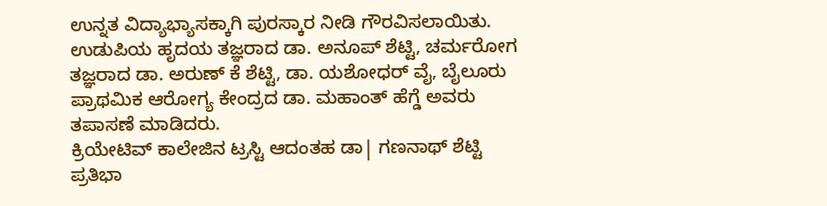ಉನ್ನತ ವಿದ್ಯಾಭ್ಯಾಸಕ್ಕಾಗಿ ಪುರಸ್ಕಾರ ನೀಡಿ ಗೌರವಿಸಲಾಯಿತು.
ಉಡುಪಿಯ ಹೃದಯ ತಜ್ಞರಾದ ಡಾ. ಅನೂಪ್ ಶೆಟ್ಟಿ, ಚರ್ಮರೋಗ ತಜ್ಞರಾದ ಡಾ. ಅರುಣ್ ಕೆ ಶೆಟ್ಟಿ, ಡಾ. ಯಶೋಧರ್ ವೈ, ಬೈಲೂರು ಪ್ರಾಥಮಿಕ ಆರೋಗ್ಯ ಕೇಂದ್ರದ ಡಾ. ಮಹಾಂತ್ ಹೆಗ್ಡೆ ಅವರು ತಪಾಸಣೆ ಮಾಡಿದರು.
ಕ್ರಿಯೇಟಿವ್ ಕಾಲೇಜಿನ ಟ್ರಸ್ಟಿ ಆದಂತಹ ಡಾ| ಗಣನಾಥ್ ಶೆಟ್ಟಿ ಪ್ರತಿಭಾ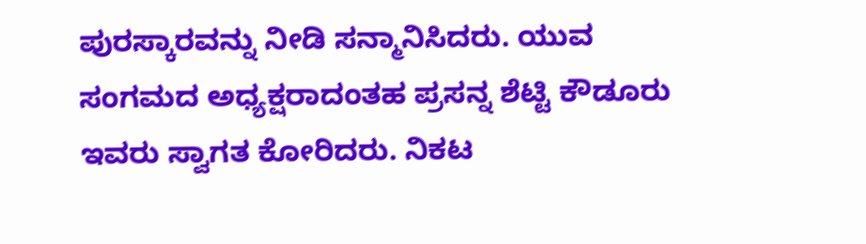ಪುರಸ್ಕಾರವನ್ನು ನೀಡಿ ಸನ್ಮಾನಿಸಿದರು. ಯುವ ಸಂಗಮದ ಅಧ್ಯಕ್ಷರಾದಂತಹ ಪ್ರಸನ್ನ ಶೆಟ್ಟಿ ಕೌಡೂರು ಇವರು ಸ್ವಾಗತ ಕೋರಿದರು. ನಿಕಟ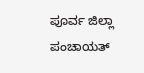ಪೂರ್ವ ಜಿಲ್ಲಾ ಪಂಚಾಯತ್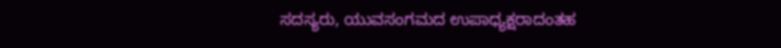ಸದಸ್ಯರು, ಯುವಸಂಗಮದ ಉಪಾಧ್ಯಕ್ಷರಾದಂತಹ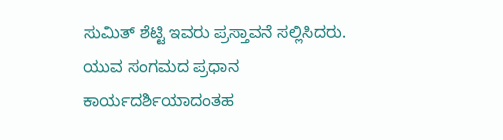ಸುಮಿತ್ ಶೆಟ್ಟಿ ಇವರು ಪ್ರಸ್ತಾವನೆ ಸಲ್ಲಿಸಿದರು. ಯುವ ಸಂಗಮದ ಪ್ರಧಾನ ಕಾರ್ಯದರ್ಶಿಯಾದಂತಹ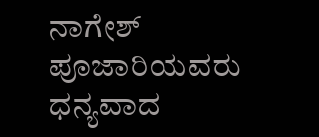ನಾಗೇಶ್ ಪೂಜಾರಿಯವರು ಧನ್ಯವಾದ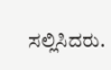ಸಲ್ಲಿಸಿದರು.